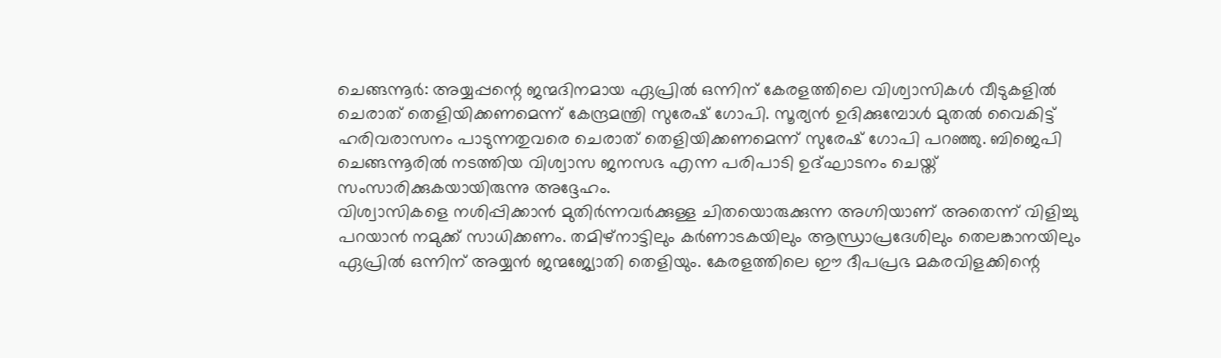ചെങ്ങന്നൂർ: അയ്യപ്പന്റെ ജന്മദിനമായ ഏപ്രിൽ ഒന്നിന് കേരളത്തിലെ വിശ്വാസികൾ വീടുകളിൽ ചെരാത് തെളിയിക്കണമെന്ന് കേന്ദ്രമന്ത്രി സുരേഷ് ഗോപി. സൂര്യൻ ഉദിക്കുമ്പോൾ മുതൽ വൈകിട്ട് ഹരിവരാസനം പാടുന്നതുവരെ ചെരാത് തെളിയിക്കണമെന്ന് സുരേഷ് ഗോപി പറഞ്ഞു. ബിജെപി ചെങ്ങന്നൂരിൽ നടത്തിയ വിശ്വാസ ജനസഭ എന്ന പരിപാടി ഉദ്ഘാടനം ചെയ്ത് സംസാരിക്കുകയായിരുന്നു അദ്ദേഹം.
വിശ്വാസികളെ നശിപ്പിക്കാൻ മുതിർന്നവർക്കുള്ള ചിതയൊരുക്കുന്ന അഗ്നിയാണ് അതെന്ന് വിളിച്ചു പറയാൻ നമുക്ക് സാധിക്കണം. തമിഴ്നാട്ടിലും കർണാടകയിലും ആന്ധ്രാപ്രദേശിലും തെലങ്കാനയിലും ഏപ്രിൽ ഒന്നിന് അയ്യൻ ജന്മജ്യോതി തെളിയും. കേരളത്തിലെ ഈ ദീപപ്രഭ മകരവിളക്കിന്റെ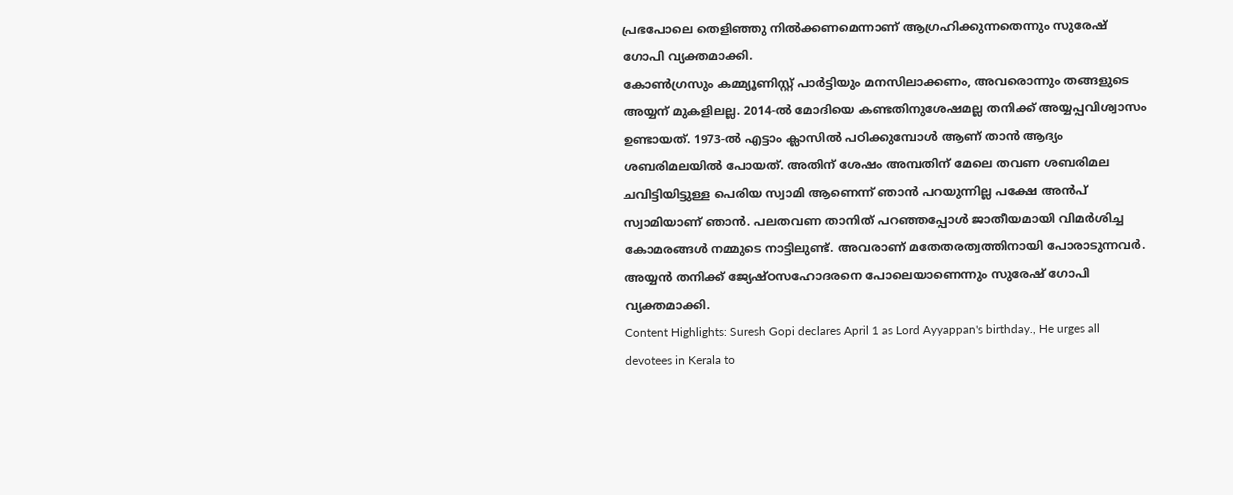പ്രഭപോലെ തെളിഞ്ഞു നിൽക്കണമെന്നാണ് ആഗ്രഹിക്കുന്നതെന്നും സുരേഷ് ഗോപി വ്യക്തമാക്കി.
കോൺഗ്രസും കമ്മ്യൂണിസ്റ്റ് പാർട്ടിയും മനസിലാക്കണം, അവരൊന്നും തങ്ങളുടെ അയ്യന് മുകളിലല്ല. 2014-ൽ മോദിയെ കണ്ടതിനുശേഷമല്ല തനിക്ക് അയ്യപ്പവിശ്വാസം ഉണ്ടായത്. 1973-ൽ എട്ടാം ക്ലാസിൽ പഠിക്കുമ്പോൾ ആണ് താൻ ആദ്യം ശബരിമലയിൽ പോയത്. അതിന് ശേഷം അമ്പതിന് മേലെ തവണ ശബരിമല ചവിട്ടിയിട്ടുള്ള പെരിയ സ്വാമി ആണെന്ന് ഞാൻ പറയുന്നില്ല പക്ഷേ അൻപ് സ്വാമിയാണ് ഞാൻ. പലതവണ താനിത് പറഞ്ഞപ്പോൾ ജാതീയമായി വിമർശിച്ച കോമരങ്ങൾ നമ്മുടെ നാട്ടിലുണ്ട്. അവരാണ് മതേതരത്വത്തിനായി പോരാടുന്നവർ. അയ്യൻ തനിക്ക് ജ്യേഷ്ഠസഹോദരനെ പോലെയാണെന്നും സുരേഷ് ഗോപി വ്യക്തമാക്കി.
Content Highlights: Suresh Gopi declares April 1 as Lord Ayyappan's birthday., He urges all devotees in Kerala to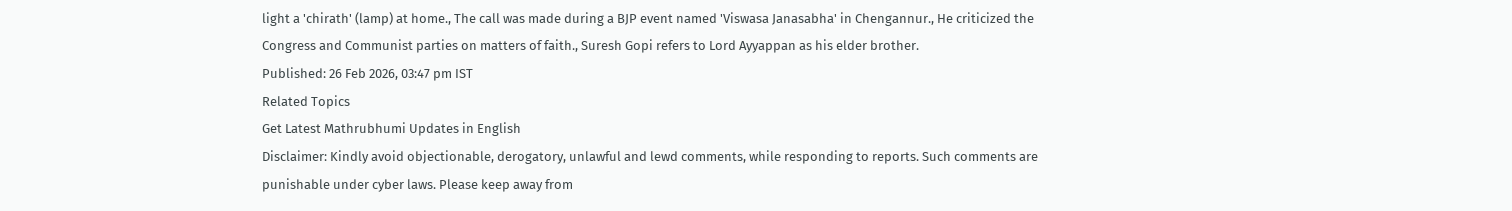light a 'chirath' (lamp) at home., The call was made during a BJP event named 'Viswasa Janasabha' in Chengannur., He criticized the Congress and Communist parties on matters of faith., Suresh Gopi refers to Lord Ayyappan as his elder brother.
Published: 26 Feb 2026, 03:47 pm IST
Related Topics
Get Latest Mathrubhumi Updates in English
Disclaimer: Kindly avoid objectionable, derogatory, unlawful and lewd comments, while responding to reports. Such comments are punishable under cyber laws. Please keep away from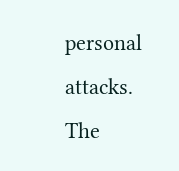personal attacks. The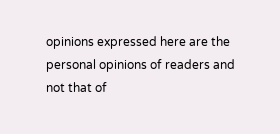opinions expressed here are the personal opinions of readers and not that of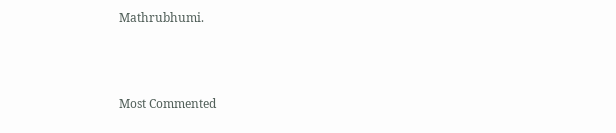Mathrubhumi.



Most Commented